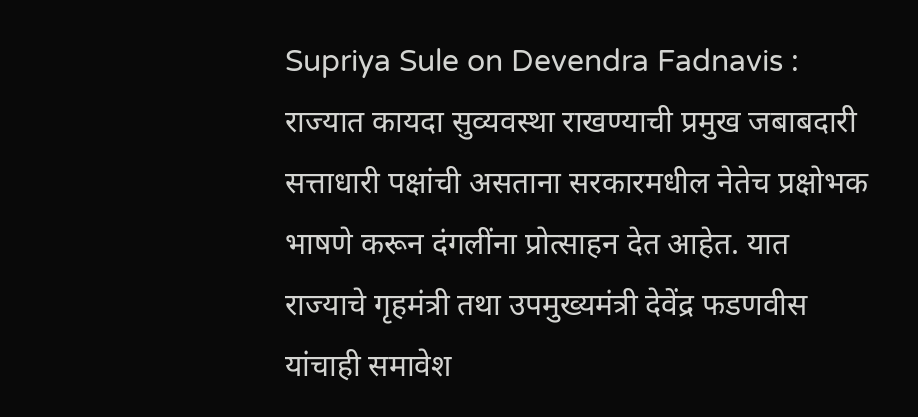Supriya Sule on Devendra Fadnavis : राज्यात कायदा सुव्यवस्था राखण्याची प्रमुख जबाबदारी सत्ताधारी पक्षांची असताना सरकारमधील नेतेच प्रक्षोभक भाषणे करून दंगलींना प्रोत्साहन देत आहेत. यात राज्याचे गृहमंत्री तथा उपमुख्यमंत्री देवेंद्र फडणवीस यांचाही समावेश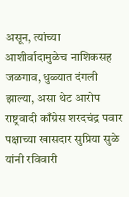असून, त्यांच्या आशीर्वादामुळेच नाशिकसह जळगाव, धुळ्यात दंगली झाल्या, असा थेट आरोप राष्ट्रवादी काँग्रेस शरदचंद्र पवार पक्षाच्या खासदार सुप्रिया सुळे यांनी रविवारी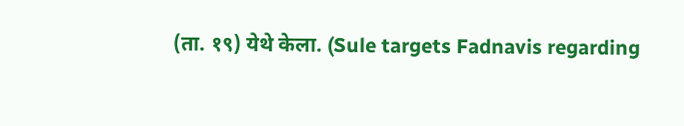(ता. १९) येथे केला. (Sule targets Fadnavis regarding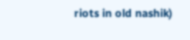riots in old nashik)